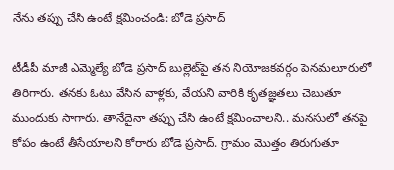నేను తప్పు చేసి ఉంటే క్షమించండి: బోడె ప్రసాద్

టీడీపీ మాజీ ఎమ్మెల్యే బోడె ప్రసాద్ బుల్లెట్‌పై తన నియోజకవర్గం పెనమలూరులో తిరిగారు. తనకు ఓటు వేసిన వాళ్లకు, వేయని వారికి కృతజ్ఞతలు చెబుతూ ముందుకు సాగారు. తానేదైనా తప్పు చేసి ఉంటే క్షమించాలని.. మనసులో తనపై కోపం ఉంటే తీసేయాలని కోరారు బోడె ప్రసాద్. గ్రామం మొత్తం తిరుగుతూ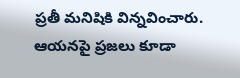ప్రతీ మనిషికి విన్నవించారు. ఆయనపై ప్రజలు కూడా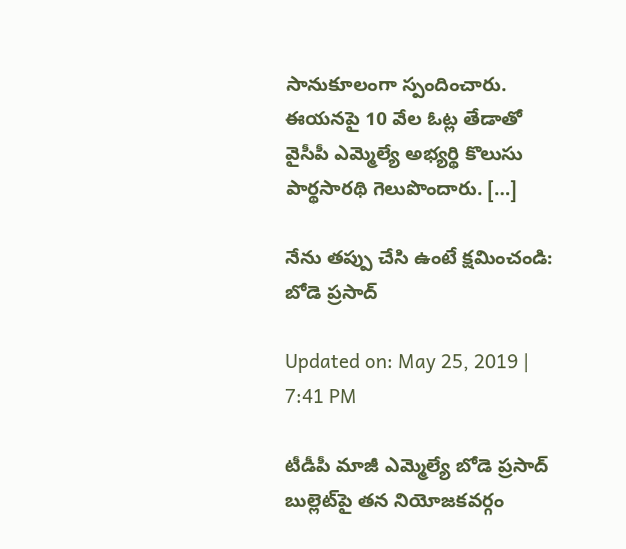సానుకూలంగా స్పందించారు. ఈయనపై 10 వేల ఓట్ల తేడాతో వైసీపీ ఎమ్మెల్యే అభ్యర్థి కొలుసు పార్థసారథి గెలుపొందారు. […]

నేను తప్పు చేసి ఉంటే క్షమించండి: బోడె ప్రసాద్

Updated on: May 25, 2019 | 7:41 PM

టీడీపీ మాజీ ఎమ్మెల్యే బోడె ప్రసాద్ బుల్లెట్‌పై తన నియోజకవర్గం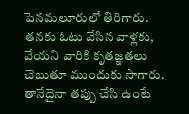పెనమలూరులో తిరిగారు. తనకు ఓటు వేసిన వాళ్లకు, వేయని వారికి కృతజ్ఞతలు చెబుతూ ముందుకు సాగారు. తానేదైనా తప్పు చేసి ఉంటే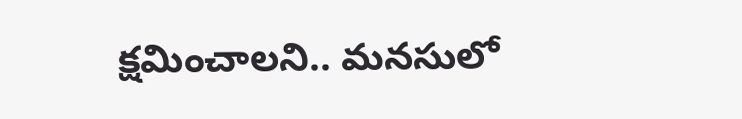క్షమించాలని.. మనసులో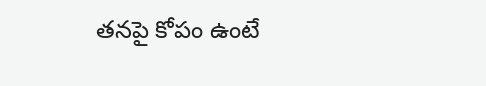తనపై కోపం ఉంటే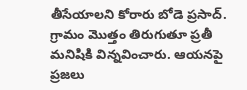తీసేయాలని కోరారు బోడె ప్రసాద్. గ్రామం మొత్తం తిరుగుతూ ప్రతీ మనిషికి విన్నవించారు. ఆయనపై ప్రజలు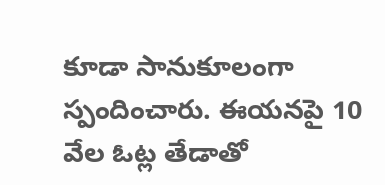కూడా సానుకూలంగా స్పందించారు. ఈయనపై 10 వేల ఓట్ల తేడాతో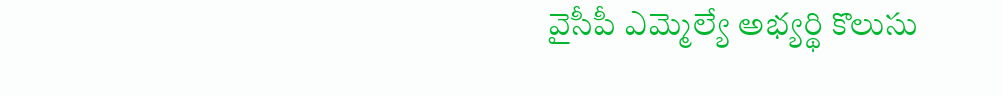వైసీపీ ఎమ్మెల్యే అభ్యర్థి కొలుసు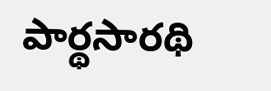పార్థసారథి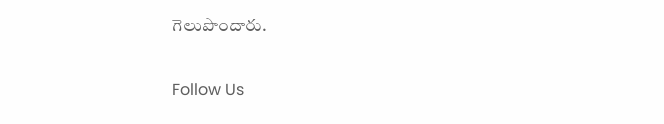గెలుపొందారు.

Follow Us